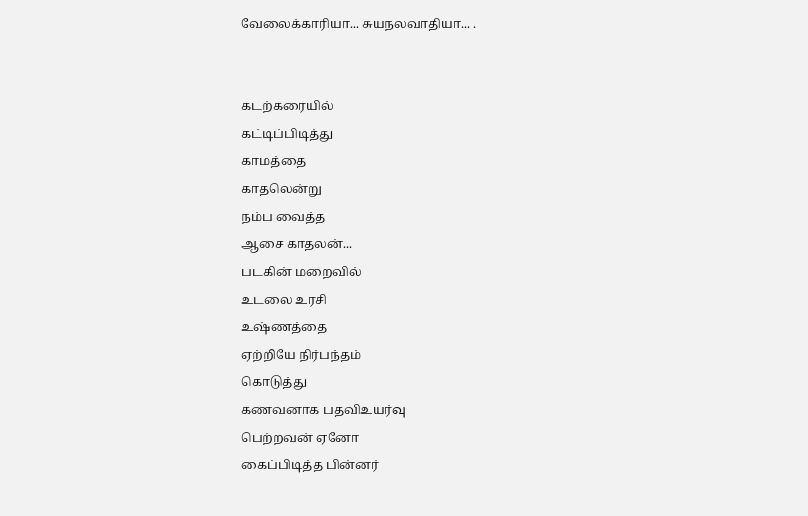வேலைக்காரியா... சுயநலவாதியா... .


கடற்கரையில்
கட்டிப்பிடித்து
காமத்தை
காதலென்று
நம்ப வைத்த
ஆசை காதலன்...
படகின் மறைவில்
உடலை உரசி
உஷ்ணத்தை
ஏற்றியே நிர்பந்தம்
கொடுத்து
கணவனாக பதவிஉயர்வு
பெற்றவன் ஏனோ
கைப்பிடித்த பின்னர்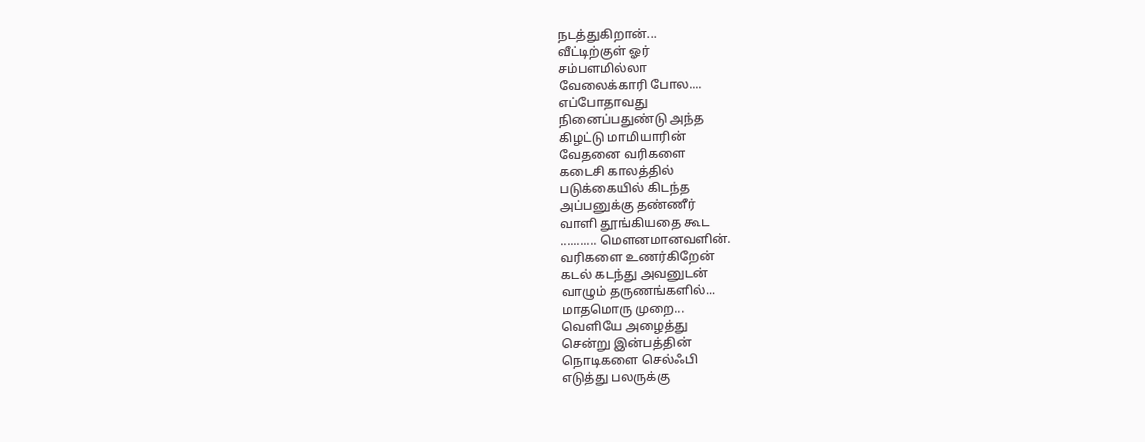நடத்துகிறான்...
வீட்டிற்குள் ஓர்
சம்பளமில்லா
வேலைக்காரி போல....
எப்போதாவது
நினைப்பதுண்டு அந்த
கிழட்டு மாமியாரின்
வேதனை வரிகளை
கடைசி காலத்தில்
படுக்கையில் கிடந்த
அப்பனுக்கு தண்ணீர்
வாளி தூங்கியதை கூட
........... மெளனமானவளின்.
வரிகளை உணர்கிறேன்
கடல் கடந்து அவனுடன்
வாழும் தருணங்களில்...
மாதமொரு முறை...
வெளியே அழைத்து
சென்று இன்பத்தின்
நொடிகளை செல்ஃபி
எடுத்து பலருக்கு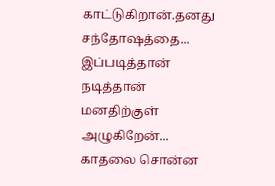காட்டுகிறான்.தனது
சந்தோஷத்தை...
இப்படித்தான் நடித்தான்
மனதிற்குள் அழுகிறேன்...
காதலை சொன்ன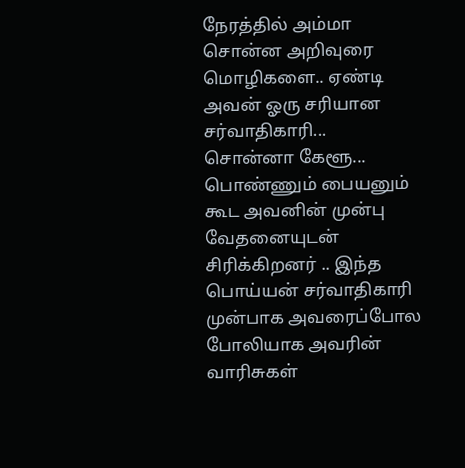நேரத்தில் அம்மா
சொன்ன அறிவுரை
மொழிகளை.. ஏண்டி
அவன் ஓரு சரியான
சர்வாதிகாரி...
சொன்னா கேளூ...
பொண்ணும் பையனும்
கூட அவனின் முன்பு
வேதனையுடன்
சிரிக்கிறனர் .. இந்த
பொய்யன் சர்வாதிகாரி
முன்பாக அவரைப்போல
போலியாக அவரின்
வாரிசுகள்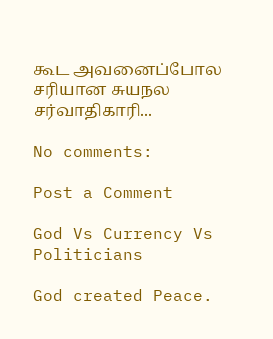கூட அவனைப்போல
சரியான சுயநல
சர்வாதிகாரி...

No comments:

Post a Comment

God Vs Currency Vs Politicians

God created Peace.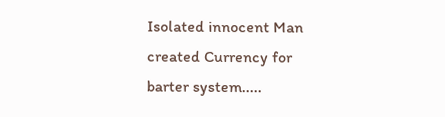Isolated innocent Man created Currency for barter system.....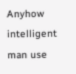Anyhow intelligent man use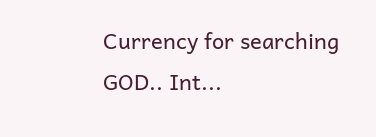Currency for searching GOD.. Int...